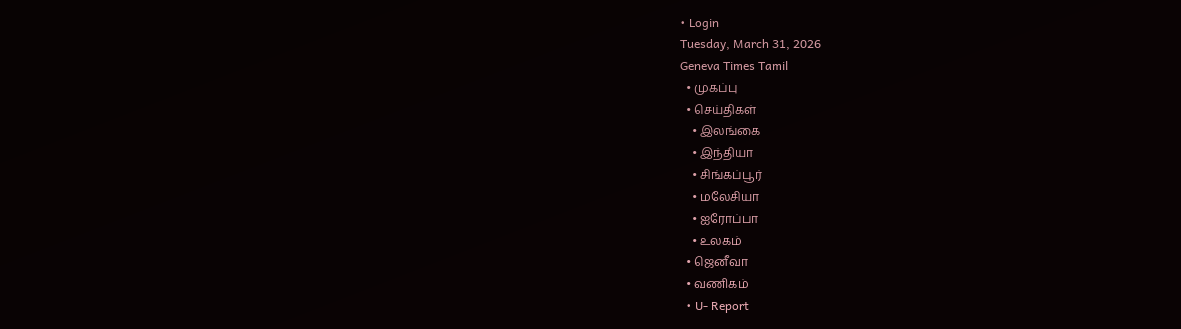• Login
Tuesday, March 31, 2026
Geneva Times Tamil
  • முகப்பு
  • செய்திகள்
    • இலங்கை
    • இந்தியா
    • சிங்கப்பூர்
    • மலேசியா
    • ஐரோப்பா
    • உலகம்
  • ஜெனீவா
  • வணிகம்
  • U- Report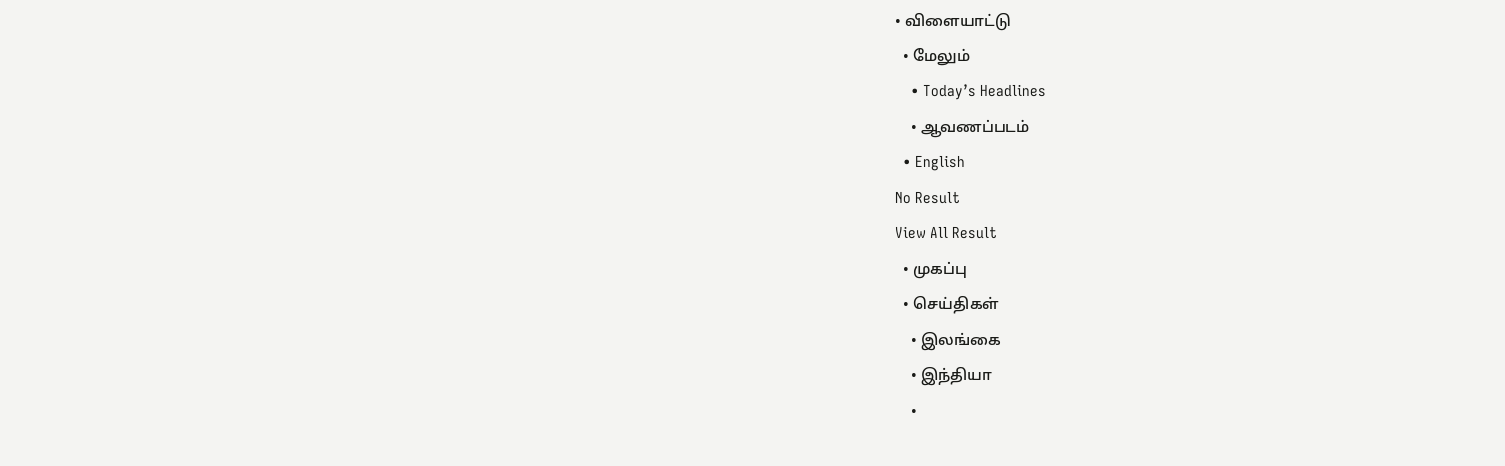• விளையாட்டு
  • மேலும்
    • Today’s Headlines
    • ஆவணப்படம்
  • English
No Result
View All Result
  • முகப்பு
  • செய்திகள்
    • இலங்கை
    • இந்தியா
    •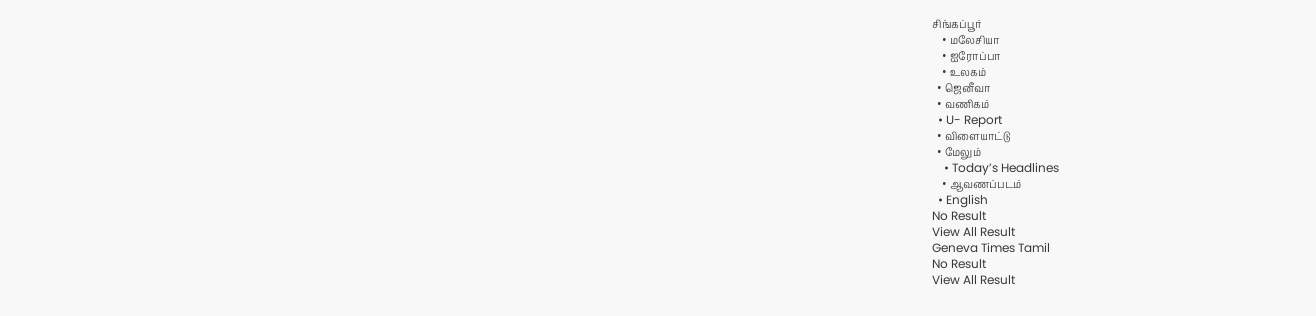சிங்கப்பூர்
    • மலேசியா
    • ஐரோப்பா
    • உலகம்
  • ஜெனீவா
  • வணிகம்
  • U- Report
  • விளையாட்டு
  • மேலும்
    • Today’s Headlines
    • ஆவணப்படம்
  • English
No Result
View All Result
Geneva Times Tamil
No Result
View All Result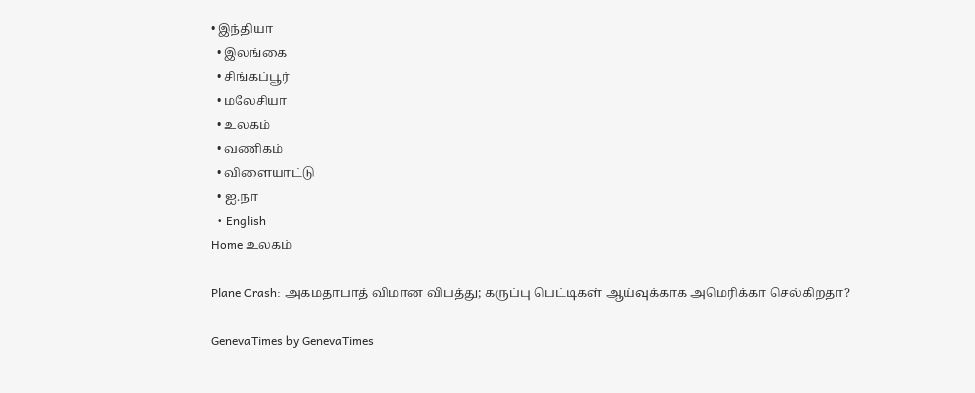• இந்தியா
  • இலங்கை
  • சிங்கப்பூர்
  • மலேசியா
  • உலகம்
  • வணிகம்
  • விளையாட்டு
  • ஐ.நா
  • English
Home உலகம்

Plane Crash: அகமதாபாத் விமான விபத்து; கருப்பு பெட்டிகள் ஆய்வுக்காக அமெரிக்கா செல்கிறதா?

GenevaTimes by GenevaTimes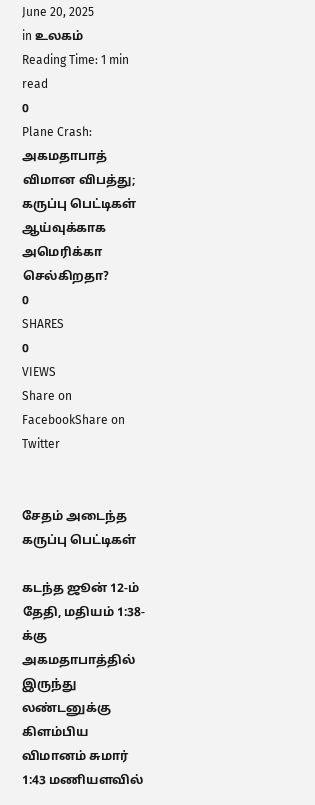June 20, 2025
in உலகம்
Reading Time: 1 min read
0
Plane Crash: அகமதாபாத் விமான விபத்து; கருப்பு பெட்டிகள் ஆய்வுக்காக அமெரிக்கா செல்கிறதா?
0
SHARES
0
VIEWS
Share on FacebookShare on Twitter


சேதம் அடைந்த கருப்பு பெட்டிகள்

கடந்த ஜூன் 12-ம் தேதி, மதியம் 1:38-க்கு அகமதாபாத்தில் இருந்து லண்டனுக்கு கிளம்பிய விமானம் சுமார் 1:43 மணியளவில்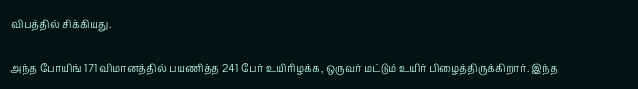விபத்தில் சிக்கியது.

அந்த போயிங் 171 விமானத்தில் பயணித்த 241 பேர் உயிரிழக்க, ஒருவர் மட்டும் உயிர் பிழைத்திருக்கிறார். இந்த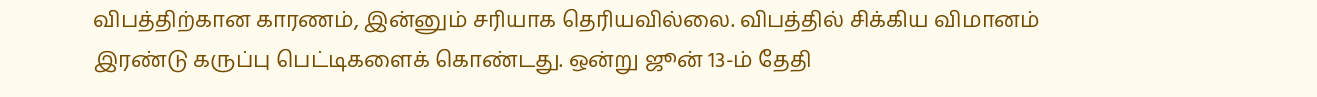விபத்திற்கான காரணம், இன்னும் சரியாக தெரியவில்லை. விபத்தில் சிக்கிய விமானம் இரண்டு கருப்பு பெட்டிகளைக் கொண்டது. ஒன்று ஜூன் 13-ம் தேதி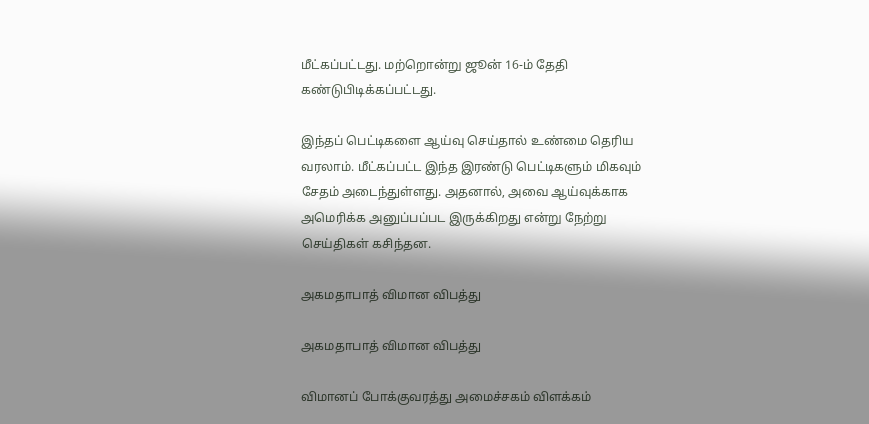மீட்கப்பட்டது. மற்றொன்று ஜூன் 16-ம் தேதி கண்டுபிடிக்கப்பட்டது.

இந்தப் பெட்டிகளை ஆய்வு செய்தால் உண்மை தெரிய வரலாம். மீட்கப்பட்ட இந்த இரண்டு பெட்டிகளும் மிகவும் சேதம் அடைந்துள்ளது. அதனால், அவை ஆய்வுக்காக அமெரிக்க அனுப்பப்பட இருக்கிறது என்று நேற்று செய்திகள் கசிந்தன.

அகமதாபாத் விமான விபத்து

அகமதாபாத் விமான விபத்து

விமானப் போக்குவரத்து அமைச்சகம் விளக்கம்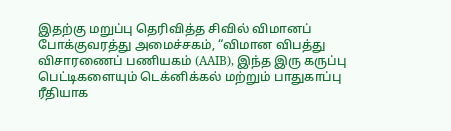இதற்கு மறுப்பு தெரிவித்த சிவில் விமானப் போக்குவரத்து அமைச்சகம், “விமான விபத்து விசாரணைப் பணியகம் (AAIB), இந்த இரு கருப்பு பெட்டிகளையும் டெக்னிக்கல் மற்றும் பாதுகாப்பு ரீதியாக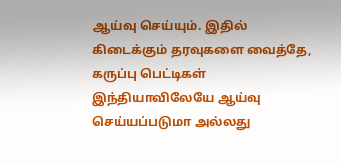ஆய்வு செய்யும். இதில் கிடைக்கும் தரவுகளை வைத்தே, கருப்பு பெட்டிகள் இந்தியாவிலேயே ஆய்வு செய்யப்படுமா அல்லது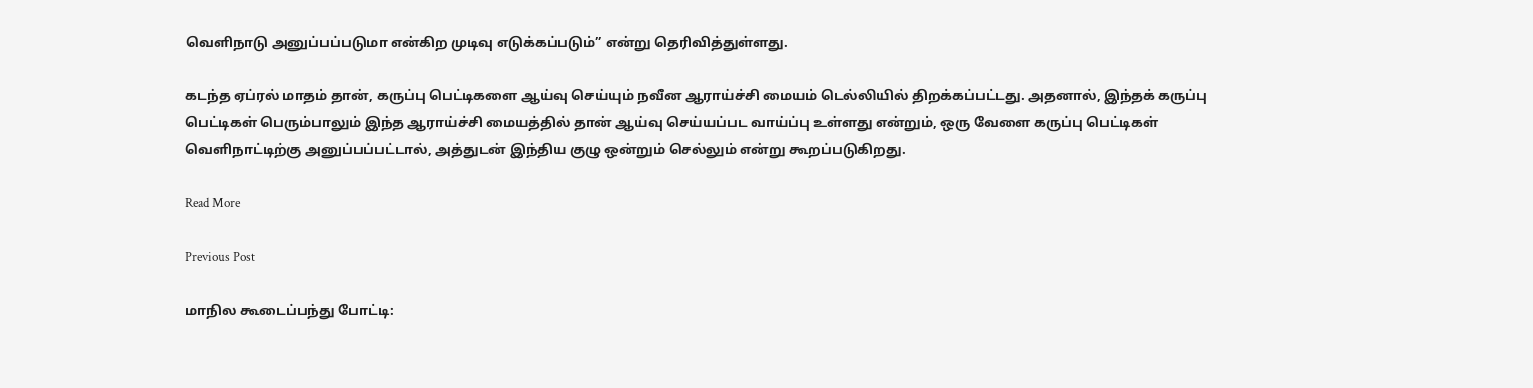வெளிநாடு அனுப்பப்படுமா என்கிற முடிவு எடுக்கப்படும்” என்று தெரிவித்துள்ளது.

கடந்த ஏப்ரல் மாதம் தான், கருப்பு பெட்டிகளை ஆய்வு செய்யும் நவீன ஆராய்ச்சி மையம் டெல்லியில் திறக்கப்பட்டது. அதனால், இந்தக் கருப்பு பெட்டிகள் பெரும்பாலும் இந்த ஆராய்ச்சி மையத்தில் தான் ஆய்வு செய்யப்பட வாய்ப்பு உள்ளது என்றும், ஒரு வேளை கருப்பு பெட்டிகள் வெளிநாட்டிற்கு அனுப்பப்பட்டால், அத்துடன் இந்திய குழு ஒன்றும் செல்லும் என்று கூறப்படுகிறது.

Read More

Previous Post

மாநில கூடைப்பந்து போட்டி: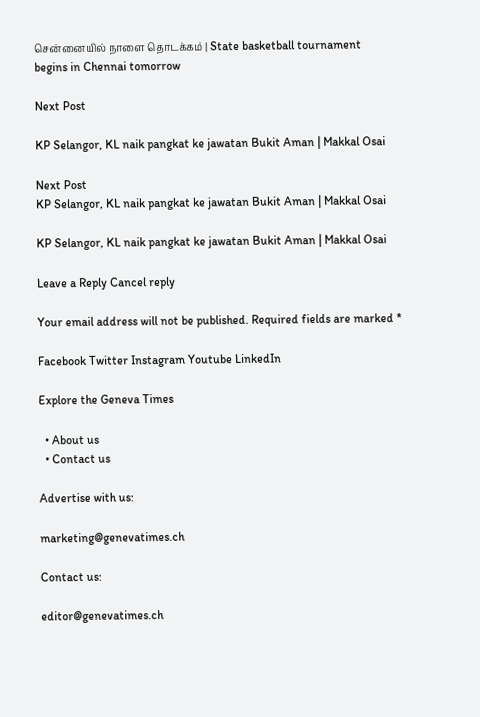சென்னையில் நாளை தொடக்கம் | State basketball tournament begins in Chennai tomorrow

Next Post

KP Selangor, KL naik pangkat ke jawatan Bukit Aman | Makkal Osai

Next Post
KP Selangor, KL naik pangkat ke jawatan Bukit Aman | Makkal Osai

KP Selangor, KL naik pangkat ke jawatan Bukit Aman | Makkal Osai

Leave a Reply Cancel reply

Your email address will not be published. Required fields are marked *

Facebook Twitter Instagram Youtube LinkedIn

Explore the Geneva Times

  • About us
  • Contact us

Advertise with us:

marketing@genevatimes.ch

Contact us:

editor@genevatimes.ch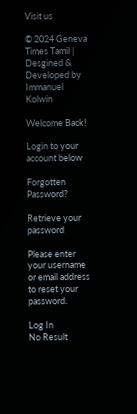Visit us

© 2024 Geneva Times Tamil | Desgined & Developed by Immanuel Kolwin

Welcome Back!

Login to your account below

Forgotten Password?

Retrieve your password

Please enter your username or email address to reset your password.

Log In
No Result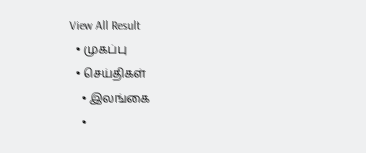View All Result
  • முகப்பு
  • செய்திகள்
    • இலங்கை
    •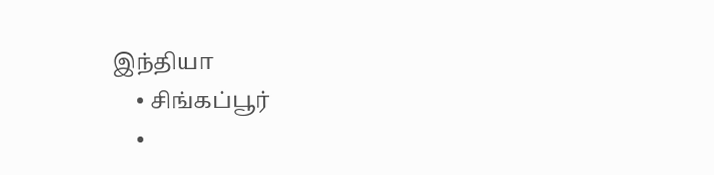இந்தியா
    • சிங்கப்பூர்
    •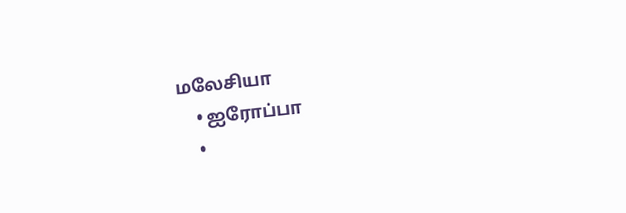மலேசியா
    • ஐரோப்பா
    •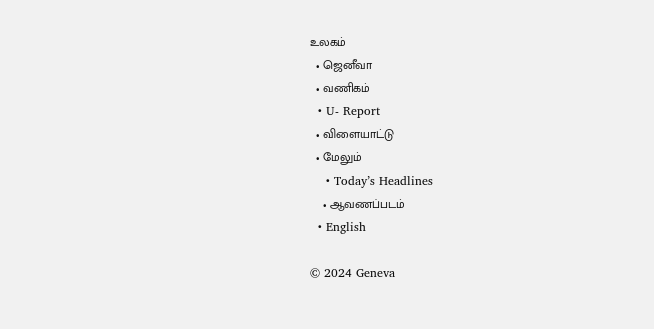உலகம்
  • ஜெனீவா
  • வணிகம்
  • U- Report
  • விளையாட்டு
  • மேலும்
    • Today’s Headlines
    • ஆவணப்படம்
  • English

© 2024 Geneva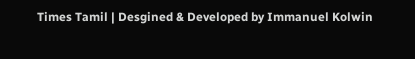Times Tamil | Desgined & Developed by Immanuel Kolwin